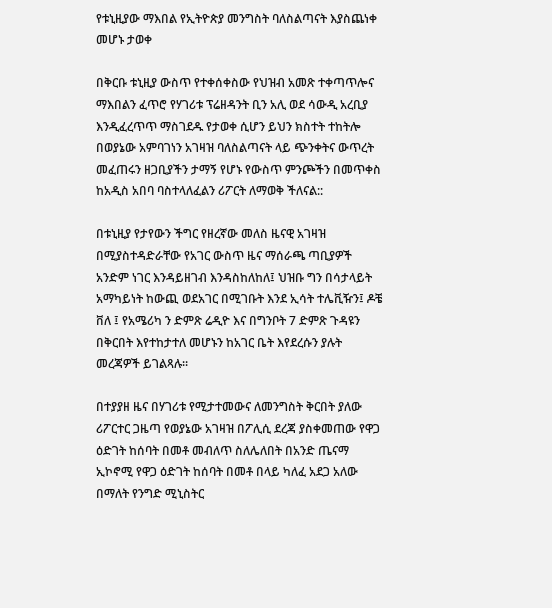የቱኒዚያው ማእበል የኢትዮጵያ መንግስት ባለስልጣናት እያስጨነቀ መሆኑ ታወቀ

በቅርቡ ቱኒዚያ ውስጥ የተቀሰቀስው የህዝብ አመጽ ተቀጣጥሎና ማእበልን ፈጥሮ የሃገሪቱ ፕሬዘዳንት ቢን አሊ ወደ ሳውዲ አረቢያ እንዲፈረጥጥ ማስገደዱ የታወቀ ሲሆን ይህን ክስተት ተከትሎ በወያኔው አምባገነን አገዛዝ ባለስልጣናት ላይ ጭንቀትና ውጥረት መፈጠሩን ዘጋቢያችን ታማኝ የሆኑ የውስጥ ምንጮችን በመጥቀስ ከአዲስ አበባ ባስተላለፈልን ሪፖርት ለማወቅ ችለናል::

በቱኒዚያ የታየውን ችግር የዘረኛው መለስ ዜናዊ አገዛዝ በሚያስተዳድራቸው የአገር ውስጥ ዜና ማሰራጫ ጣቢያዎች አንድም ነገር እንዳይዘገብ እንዳስከለከለ፤ ህዝቡ ግን በሳታላይት አማካይነት ከውጪ ወደአገር በሚገቡት እንደ ኢሳት ተሌቪዥን፤ ዶቼ ቨለ ፤ የአሜሪካ ን ድምጽ ሬዲዮ እና በግንቦት 7 ድምጽ ጉዳዩን በቅርበት እየተከታተለ መሆኑን ከአገር ቤት እየደረሱን ያሉት መረጃዎች ይገልጻሉ።

በተያያዘ ዜና በሃገሪቱ የሚታተመውና ለመንግስት ቅርበት ያለው ሪፖርተር ጋዜጣ የወያኔው አገዛዝ በፖሊሲ ደረጃ ያስቀመጠው የዋጋ ዕድገት ከሰባት በመቶ መብለጥ ስለሌለበት በአንድ ጤናማ ኢኮኖሚ የዋጋ ዕድገት ከሰባት በመቶ በላይ ካለፈ አደጋ አለው በማለት የንግድ ሚኒስትር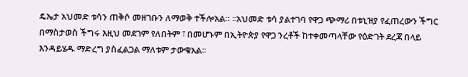ዴኤታ አህመድ ቱሳን ጠቅሶ መዘገቡን ለማወቅ ተችሎአል። ፡፡አህመድ ቱሳ ያልተገባ የዋጋ ጭማሪ በቱኒዝያ የፈጠረውን ችግር በማስታወስ ችግሩ እዚህ መደገም የለበትም ፣ በመሆኑም በኢትዮጵያ የዋጋ ንረቶች ከተቀመጣላቸው የዕድገት ደረጃ በላይ እንዳይሄዱ ማድረግ ያስፈልጋል ማለቱም ታውቁአል፡፡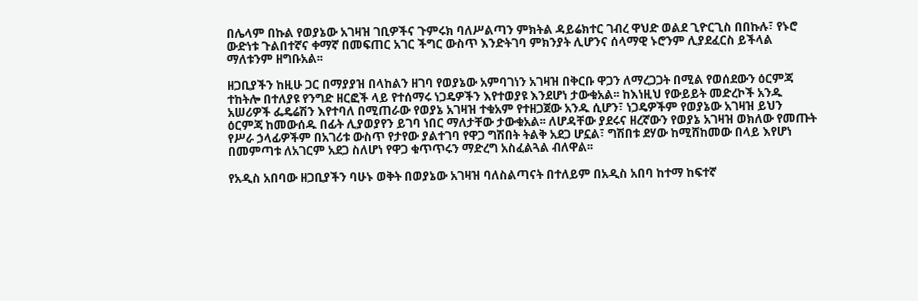በሌላም በኩል የወያኔው አገዛዝ ገቢዎችና ጉምሩክ ባለሥልጣን ምክትል ዳይሬክተር ገብረ ዋህድ ወልደ ጊዮርጊስ በበኩሉ፣ የኑሮ ውድነቱ ጉልበተኛና ቀማኛ በመፍጠር አገር ችግር ውስጥ እንድትገባ ምክንያት ሊሆንና ሰላማዊ ኑሮንም ሊያደፈርስ ይችላል ማለቱንም ዘግቡአል፡፡

ዘጋቢያችን ከዚሁ ጋር በማያያዝ በላከልን ዘገባ የወያኔው አምባገነን አገዛዝ በቅርቡ ዋጋን ለማረጋጋት በሚል የወሰደውን ዕርምጃ ተከትሎ በተለያዩ የንግድ ዘርፎች ላይ የተሰማሩ ነጋዴዎችን እየተወያዩ እንደሆነ ታውቁአል፡፡ ከእነዚህ የውይይት መድረኮች አንዱ አሠሪዎች ፌዴሬሽን እየተባለ በሚጠራው የወያኔ አገዛዝ ተቁአም የተዘጋጀው አንዱ ሲሆን፣ ነጋዴዎችም የወያኔው አገዛዝ ይህን ዕርምጃ ከመውሰዱ በፊት ሊያወያየን ይገባ ነበር ማለታቸው ታውቁአል፡፡ ለሆዳቸው ያደሩና ዘረኛውን የወያኔ አገዛዝ ወክለው የመጡት የሥራ ኃላፊዎችም በአገሪቱ ውስጥ የታየው ያልተገባ የዋጋ ግሽበት ትልቅ አደጋ ሆኗል፣ ግሽበቱ ደሃው ከሚሸከመው በላይ እየሆነ በመምጣቱ ለአገርም አደጋ ስለሆነ የዋጋ ቁጥጥሩን ማድረግ አስፈልጓል ብለዋል፡፡

የአዲስ አበባው ዘጋቢያችን ባሁኑ ወቅት በወያኔው አገዛዝ ባለስልጣናት በተለይም በአዲስ አበባ ከተማ ከፍተኛ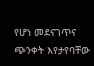የሆነ መደናገጥና ጭንቀት እየታየባቸው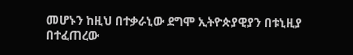መሆኑን ከዚህ በተቃራኒው ደግሞ ኢትዮጵያዊያን በቱኒዚያ በተፈጠረው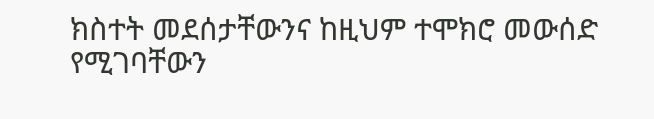ክስተት መደሰታቸውንና ከዚህም ተሞክሮ መውሰድ የሚገባቸውን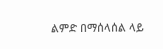ልምድ በማሰላሰል ላይ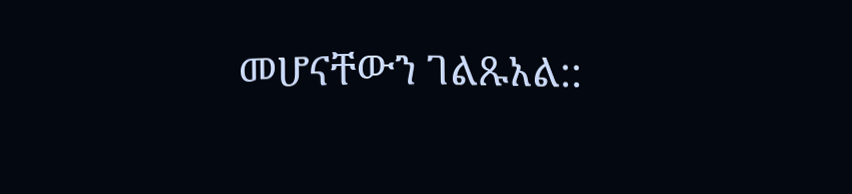መሆናቸውን ገልጹአል::